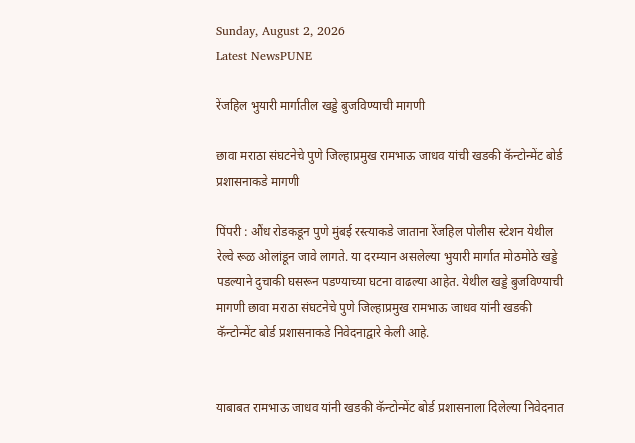Sunday, August 2, 2026
Latest NewsPUNE

रेंजहिल भुयारी मार्गातील खड्डे बुजविण्याची मागणी

छावा मराठा संघटनेचे पुणे जिल्हाप्रमुख रामभाऊ जाधव यांची खडकी कॅन्टोन्मेंट बोर्ड प्रशासनाकडे मागणी

पिंपरी : औंध रोडकडून पुणे मुंबई रस्त्याकडे जाताना रेंजहिल पोलीस स्टेशन येथील रेल्वे रूळ ओलांडून जावे लागते. या दरम्यान असलेल्या भुयारी मार्गात मोठमोठे खड्डे पडल्याने दुचाकी घसरून पडण्याच्या घटना वाढल्या आहेत. येथील खड्डे बुजविण्याची मागणी छावा मराठा संघटनेचे पुणे जिल्हाप्रमुख रामभाऊ जाधव यांनी खडकी कॅन्टोन्मेंट बोर्ड प्रशासनाकडे निवेदनाद्वारे केली आहे.


याबाबत रामभाऊ जाधव यांनी खडकी कॅन्टोन्मेंट बोर्ड प्रशासनाला दिलेल्या निवेदनात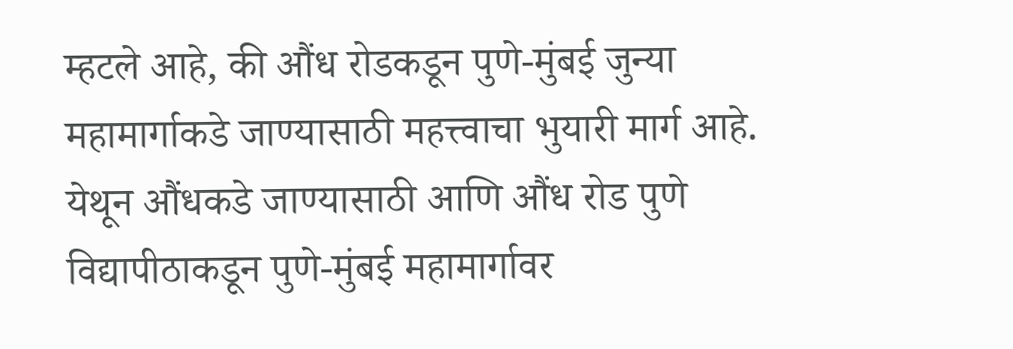म्हटले आहे, की औंध रोडकडून पुणे-मुंबई जुन्या महामार्गाकडे जाण्यासाठी महत्त्वाचा भुयारी मार्ग आहे. येथून औंधकडे जाण्यासाठी आणि औंध रोड पुणे विद्यापीठाकडून पुणे-मुंबई महामार्गावर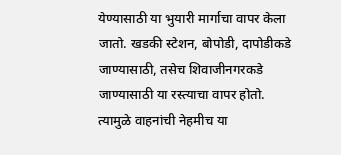येण्यासाठी या भुयारी मार्गाचा वापर केला जातो. खडकी स्टेशन, बोपोडी, दापोडीकडे जाण्यासाठी, तसेच शिवाजीनगरकडे जाण्यासाठी या रस्त्याचा वापर होतो. त्यामुळे वाहनांची नेहमीच या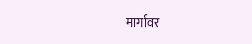मार्गावर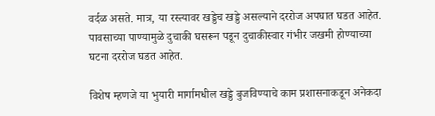वर्दळ असते. मात्र, या रस्त्यावर खड्डेच खड्डे असल्याने दररोज अपघात घडत आहेत. पावसाच्या पाण्यामुळे दुचाकी घसरून पडून दुचाकीस्वार गंभीर जखमी होण्याच्या घटना दररोज घडत आहेत.

विशेष म्हणजे या भुयारी मार्गामधील खड्डे बुजविण्याचे काम प्रशासनाकडून अनेकदा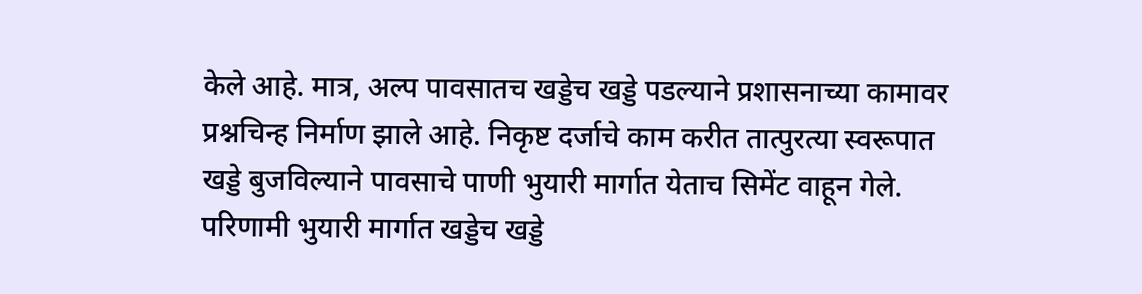केले आहे. मात्र, अल्प पावसातच खड्डेच खड्डे पडल्याने प्रशासनाच्या कामावर प्रश्नचिन्ह निर्माण झाले आहे. निकृष्ट दर्जाचे काम करीत तात्पुरत्या स्वरूपात खड्डे बुजविल्याने पावसाचे पाणी भुयारी मार्गात येताच सिमेंट वाहून गेले. परिणामी भुयारी मार्गात खड्डेच खड्डे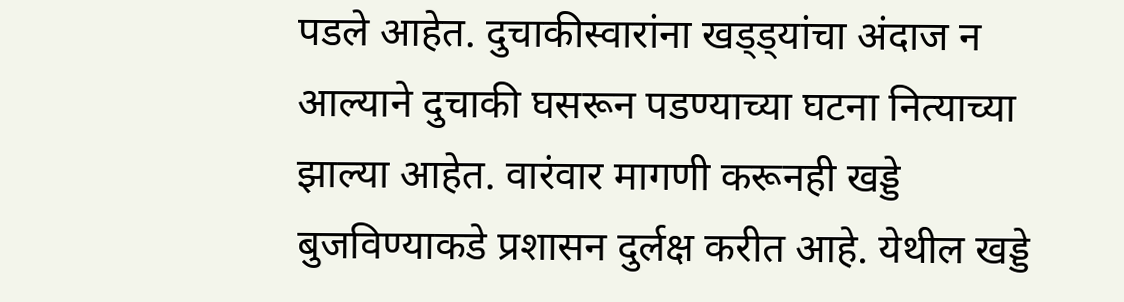पडले आहेत. दुचाकीस्वारांना खड्ड्यांचा अंदाज न आल्याने दुचाकी घसरून पडण्याच्या घटना नित्याच्या झाल्या आहेत. वारंवार मागणी करूनही खड्डे बुजविण्याकडे प्रशासन दुर्लक्ष करीत आहे. येथील खड्डे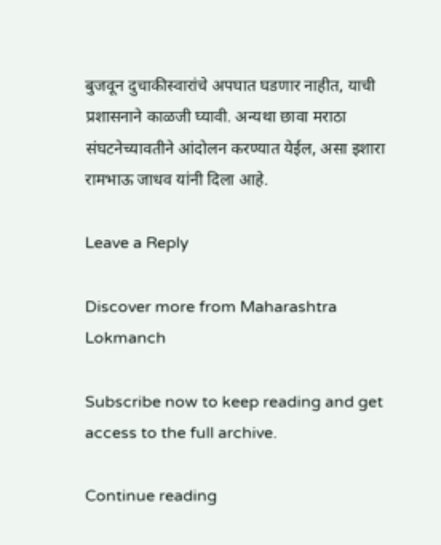बुजवून दुचाकीस्वारांचे अपघात घडणार नाहीत, याची प्रशासनाने काळजी घ्यावी. अन्यथा छावा मराठा संघटनेच्यावतीने आंदोलन करण्यात येईल, असा इशारा रामभाऊ जाधव यांनी दिला आहे.

Leave a Reply

Discover more from Maharashtra Lokmanch

Subscribe now to keep reading and get access to the full archive.

Continue reading